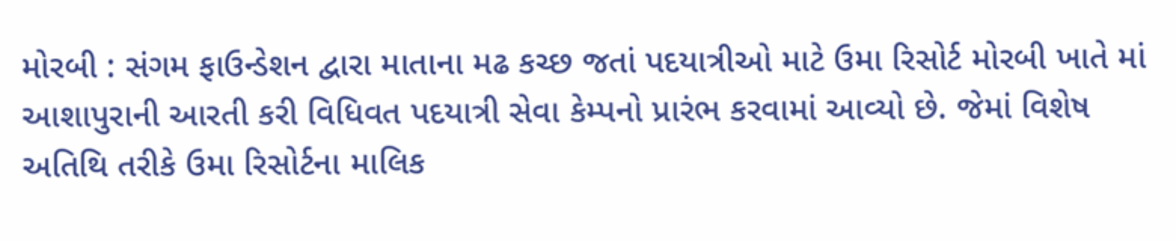મોરબી : સંગમ ફાઉન્ડેશન દ્વારા માતાના મઢ કચ્છ જતાં પદયાત્રીઓ માટે ઉમા રિસોર્ટ મોરબી ખાતે માં આશાપુરાની આરતી કરી વિધિવત પદયાત્રી સેવા કેમ્પનો પ્રારંભ કરવામાં આવ્યો છે. જેમાં વિશેષ અતિથિ તરીકે ઉમા રિસોર્ટના માલિક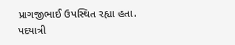પ્રાગજીભાઈ ઉપસ્થિત રહ્યા હતા.
પદયાત્રી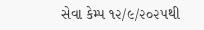સેવા કેમ્પ ૧૨/૯/૨૦૨૫થી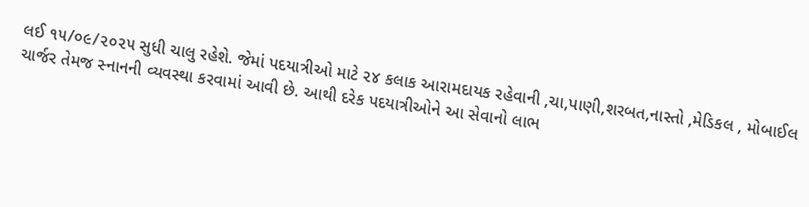લઈ ૧૫/૦૯/૨૦૨૫ સુધી ચાલુ રહેશે. જેમાં પદયાત્રીઓ માટે ૨૪ કલાક આરામદાયક રહેવાની ,ચા,પાણી,શરબત,નાસ્તો ,મેડિકલ , મોબાઈલ ચાર્જર તેમજ સ્નાનની વ્યવસ્થા કરવામાં આવી છે. આથી દરેક પદયાત્રીઓને આ સેવાનો લાભ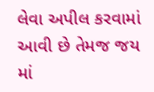લેવા અપીલ કરવામાં આવી છે તેમજ જય માં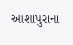આશાપુરાના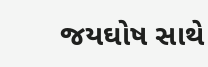જયઘોષ સાથે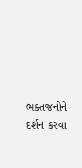ભક્તજનોને દર્શન કરવા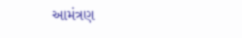આમંત્રણ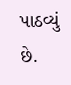પાઠવ્યું છે.